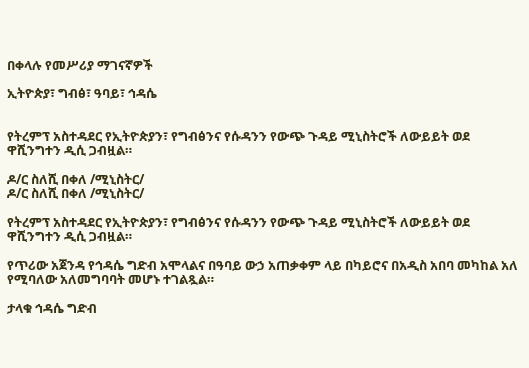በቀላሉ የመሥሪያ ማገናኛዎች

ኢትዮጵያ፣ ግብፅ፣ ዓባይ፣ ኅዳሴ


የትረምፕ አስተዳደር የኢትዮጵያን፣ የግብፅንና የሱዳንን የውጭ ጉዳይ ሚኒስትሮች ለውይይት ወደ ዋሺንግተን ዲሲ ጋብዟል።

ዶ/ር ስለሺ በቀለ /ሚኒስትር/
ዶ/ር ስለሺ በቀለ /ሚኒስትር/

የትረምፕ አስተዳደር የኢትዮጵያን፣ የግብፅንና የሱዳንን የውጭ ጉዳይ ሚኒስትሮች ለውይይት ወደ ዋሺንግተን ዲሲ ጋብዟል።

የጥሪው አጀንዳ የኅዳሴ ግድብ አሞላልና በዓባይ ውኃ አጠቃቀም ላይ በካይሮና በአዲስ አበባ መካከል አለ የሚባለው አለመግባባት መሆኑ ተገልጿል።

ታላቁ ኅዳሴ ግድብ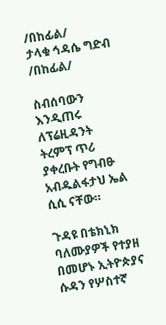/በከፊል/
ታላቁ ኅዳሴ ግድብ /በከፊል/

ስብሰባውን እንዲጠሩ ለፕሬዚዳንት ትረምፕ ጥሪ ያቀረቡት የግብፁ አብዱልፋታህ ኤል ሲሲ ናቸው።

ጉዳዩ በቴክኒክ ባለሙያዎች የተያዘ በመሆኑ ኢትዮጵያና ሱዳን የሦስተኛ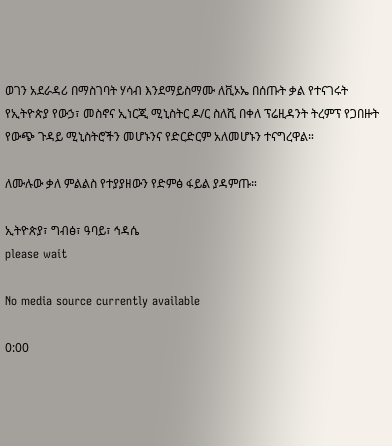ወገን አደራዳሪ በማስገባት ሃሳብ እንደማይስማሙ ለቪኦኤ በሰጡት ቃል የተናገሩት የኢትዮጵያ የውኃ፣ መስኖና ኢነርጂ ሚኒስትር ዶ/ር ስለሺ በቀለ ፕሬዚዳንት ትረምፕ የጋበዙት የውጭ ጉዳይ ሚኒስትሮችን መሆኑንና የድርድርም አለመሆኑን ተናግረዋል።

ለሙሉው ቃለ ምልልስ የተያያዘውን የድምፅ ፋይል ያዳምጡ።

ኢትዮጵያ፣ ግብፅ፣ ዓባይ፣ ኅዳሴ
please wait

No media source currently available

0:00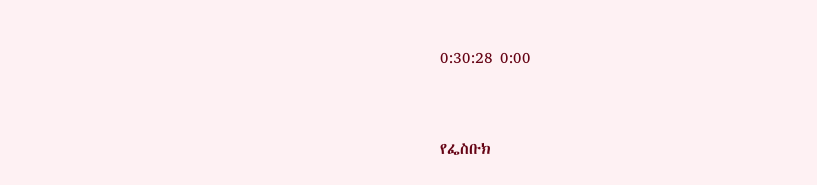0:30:28 0:00


የፌስቡክ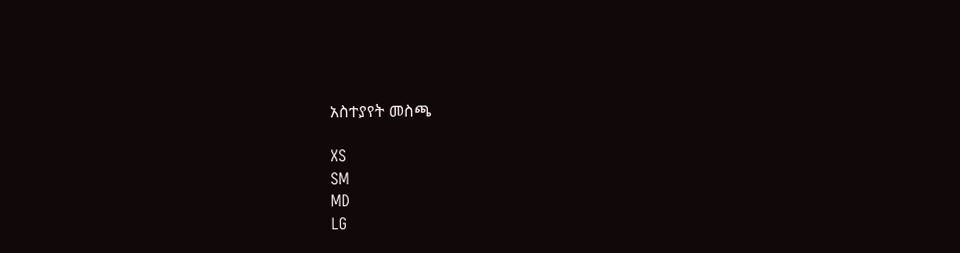አስተያየት መስጫ

XS
SM
MD
LG